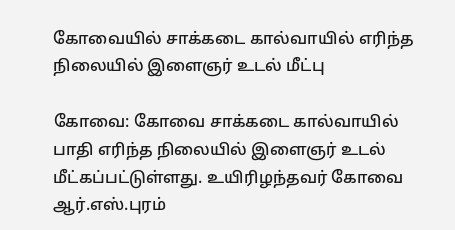கோவையில் சாக்கடை கால்வாயில் எரிந்த நிலையில் இளைஞர் உடல் மீட்பு

கோவை: கோவை சாக்கடை கால்வாயில் பாதி எரிந்த நிலையில் இளைஞர் உடல் மீட்கப்பட்டுள்ளது. உயிரிழந்தவர் கோவை ஆர்.எஸ்.புரம்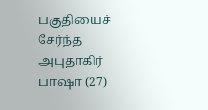பகுதியைச் சேர்ந்த அபுதாகிர் பாஷா (27)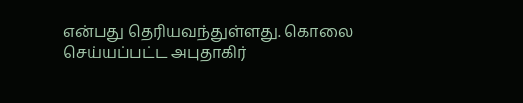என்பது தெரியவந்துள்ளது. கொலை செய்யப்பட்ட அபுதாகிர்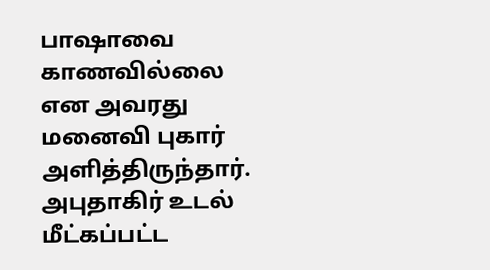பாஷாவை காணவில்லை என அவரது மனைவி புகார் அளித்திருந்தார். அபுதாகிர் உடல் மீட்கப்பட்ட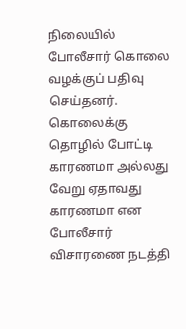நிலையில் போலீசார் கொலை வழக்குப் பதிவு செய்தனர். கொலைக்கு தொழில் போட்டி காரணமா அல்லது வேறு ஏதாவது காரணமா என போலீசார் விசாரணை நடத்தி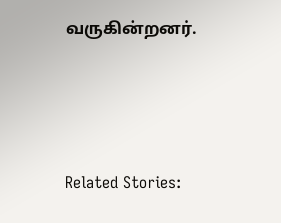வருகின்றனர்.





Related Stories: